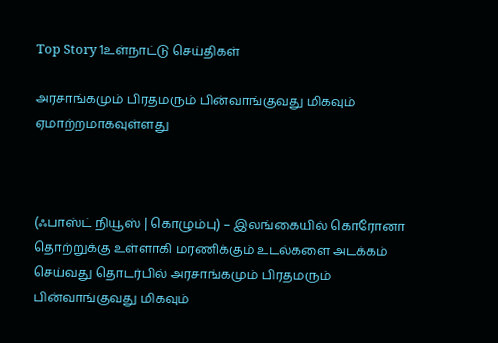Top Story 1உள்நாட்டு செய்திகள்

அரசாங்கமும் பிரதமரும் பின்வாங்குவது மிகவும் ஏமாற்றமாகவுள்ளது



(ஃபாஸ்ட் நியூஸ் | கொழும்பு) – இலங்கையில் கொரோனா தொற்றுக்கு உள்ளாகி மரணிக்கும் உடல்களை அடக்கம் செய்வது தொடர்பில் அரசாங்கமும் பிரதமரும் பின்வாங்குவது மிகவும்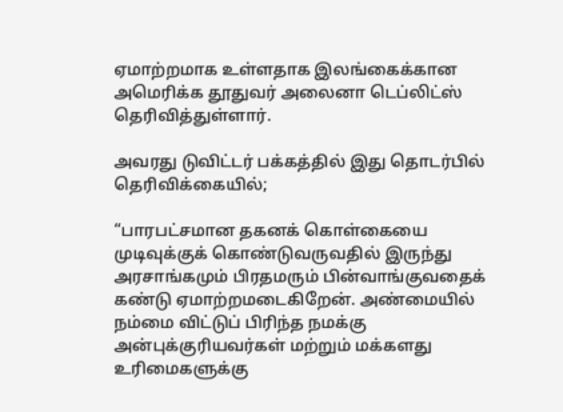ஏமாற்றமாக உள்ளதாக இலங்கைக்கான அமெரிக்க தூதுவர் அலைனா டெப்லிட்ஸ் தெரிவித்துள்ளார்.

அவரது டுவிட்டர் பக்கத்தில் இது தொடர்பில் தெரிவிக்கையில்;

“பாரபட்சமான தகனக் கொள்கையை முடிவுக்குக் கொண்டுவருவதில் இருந்து அரசாங்கமும் பிரதமரும் பின்வாங்குவதைக் கண்டு ஏமாற்றமடைகிறேன். அண்மையில் நம்மை விட்டுப் பிரிந்த நமக்கு அன்புக்குரியவர்கள் மற்றும் மக்களது உரிமைகளுக்கு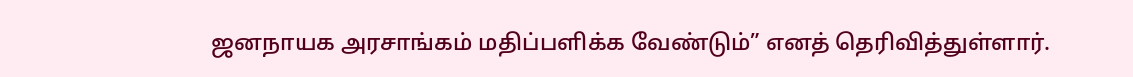ஜனநாயக அரசாங்கம் மதிப்பளிக்க வேண்டும்” எனத் தெரிவித்துள்ளார்.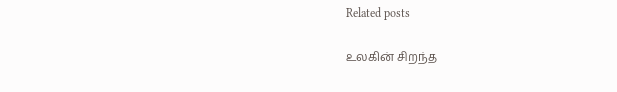Related posts

உலகின் சிறந்த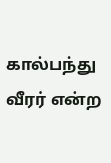கால்பந்து வீரர் என்ற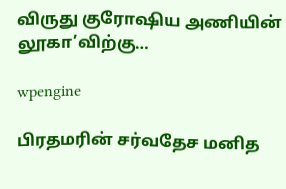விருது குரோஷிய அணியின் லூகா’விற்கு…

wpengine

பிரதமரின் சர்வதேச மனித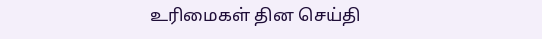உரிமைகள் தின செய்தி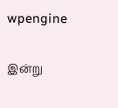wpengine

இன்று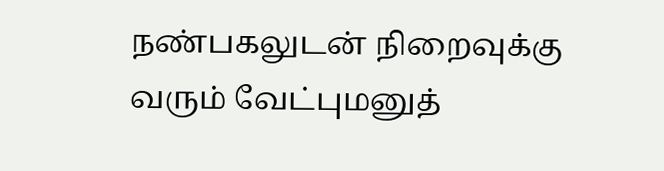நண்பகலுடன் நிறைவுக்கு வரும் வேட்புமனுத்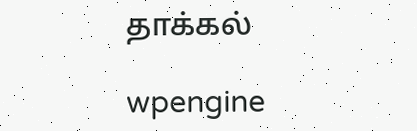தாக்கல்

wpengine